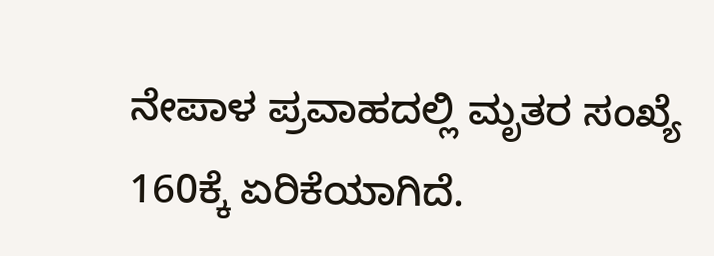ನೇಪಾಳ ಪ್ರವಾಹದಲ್ಲಿ ಮೃತರ ಸಂಖ್ಯೆ 160ಕ್ಕೆ ಏರಿಕೆಯಾಗಿದೆ.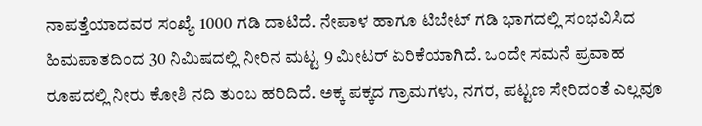ನಾಪತ್ತೆಯಾದವರ ಸಂಖ್ಯೆ 1000 ಗಡಿ ದಾಟಿದೆ. ನೇಪಾಳ ಹಾಗೂ ಟಿಬೇಟ್ ಗಡಿ ಭಾಗದಲ್ಲಿ ಸಂಭವಿಸಿದ ಹಿಮಪಾತದಿಂದ 30 ನಿಮಿಷದಲ್ಲಿ ನೀರಿನ ಮಟ್ಟ 9 ಮೀಟರ್ ಏರಿಕೆಯಾಗಿದೆ. ಒಂದೇ ಸಮನೆ ಪ್ರವಾಹ ರೂಪದಲ್ಲಿ ನೀರು ಕೋಶಿ ನದಿ ತುಂಬ ಹರಿದಿದೆ. ಅಕ್ಕ ಪಕ್ಕದ ಗ್ರಾಮಗಳು, ನಗರ, ಪಟ್ಟಣ ಸೇರಿದಂತೆ ಎಲ್ಲವೂ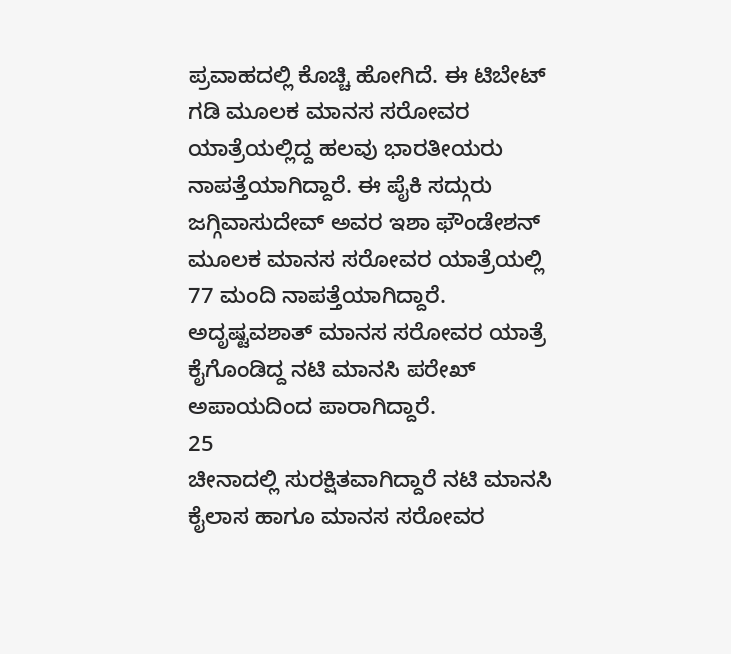ಪ್ರವಾಹದಲ್ಲಿ ಕೊಚ್ಚಿ ಹೋಗಿದೆ. ಈ ಟಿಬೇಟ್ ಗಡಿ ಮೂಲಕ ಮಾನಸ ಸರೋವರ ಯಾತ್ರೆಯಲ್ಲಿದ್ದ ಹಲವು ಭಾರತೀಯರು ನಾಪತ್ತೆಯಾಗಿದ್ದಾರೆ. ಈ ಪೈಕಿ ಸದ್ಗುರು ಜಗ್ಗಿವಾಸುದೇವ್ ಅವರ ಇಶಾ ಫೌಂಡೇಶನ್ ಮೂಲಕ ಮಾನಸ ಸರೋವರ ಯಾತ್ರೆಯಲ್ಲಿ 77 ಮಂದಿ ನಾಪತ್ತೆಯಾಗಿದ್ದಾರೆ. ಅದೃಷ್ಟವಶಾತ್ ಮಾನಸ ಸರೋವರ ಯಾತ್ರೆ ಕೈಗೊಂಡಿದ್ದ ನಟಿ ಮಾನಸಿ ಪರೇಖ್ ಅಪಾಯದಿಂದ ಪಾರಾಗಿದ್ದಾರೆ.
25
ಚೀನಾದಲ್ಲಿ ಸುರಕ್ಷಿತವಾಗಿದ್ದಾರೆ ನಟಿ ಮಾನಸಿ
ಕೈಲಾಸ ಹಾಗೂ ಮಾನಸ ಸರೋವರ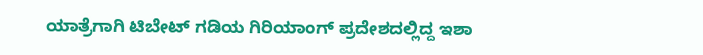ಯಾತ್ರೆಗಾಗಿ ಟಿಬೇಟ್ ಗಡಿಯ ಗಿರಿಯಾಂಗ್ ಪ್ರದೇಶದಲ್ಲಿದ್ದ ಇಶಾ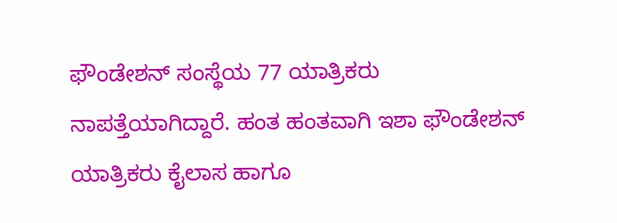ಫೌಂಡೇಶನ್ ಸಂಸ್ಥೆಯ 77 ಯಾತ್ರಿಕರು ನಾಪತ್ತೆಯಾಗಿದ್ದಾರೆ. ಹಂತ ಹಂತವಾಗಿ ಇಶಾ ಫೌಂಡೇಶನ್ ಯಾತ್ರಿಕರು ಕೈಲಾಸ ಹಾಗೂ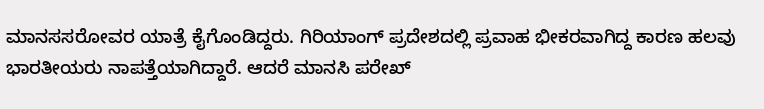ಮಾನಸಸರೋವರ ಯಾತ್ರೆ ಕೈಗೊಂಡಿದ್ದರು. ಗಿರಿಯಾಂಗ್ ಪ್ರದೇಶದಲ್ಲಿ ಪ್ರವಾಹ ಭೀಕರವಾಗಿದ್ದ ಕಾರಣ ಹಲವು ಭಾರತೀಯರು ನಾಪತ್ತೆಯಾಗಿದ್ದಾರೆ. ಆದರೆ ಮಾನಸಿ ಪರೇಖ್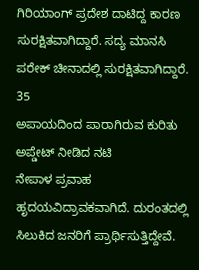ಗಿರಿಯಾಂಗ್ ಪ್ರದೇಶ ದಾಟಿದ್ದ ಕಾರಣ ಸುರಕ್ಷಿತವಾಗಿದ್ದಾರೆ. ಸದ್ಯ ಮಾನಸಿ ಪರೇಕ್ ಚೀನಾದಲ್ಲಿ ಸುರಕ್ಷಿತವಾಗಿದ್ದಾರೆ.
35
ಅಪಾಯದಿಂದ ಪಾರಾಗಿರುವ ಕುರಿತು ಅಪ್ಡೇಟ್ ನೀಡಿದ ನಟಿ
ನೇಪಾಳ ಪ್ರವಾಹ ಹೃದಯವಿದ್ರಾವಕವಾಗಿದೆ. ದುರಂತದಲ್ಲಿ ಸಿಲುಕಿದ ಜನರಿಗೆ ಪ್ರಾರ್ಥಿಸುತ್ತಿದ್ದೇವೆ.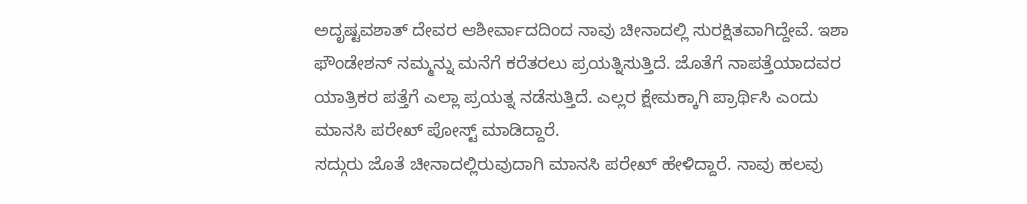ಅದೃಷ್ಟವಶಾತ್ ದೇವರ ಆಶೀರ್ವಾದದಿಂದ ನಾವು ಚೀನಾದಲ್ಲಿ ಸುರಕ್ಷಿತವಾಗಿದ್ದೇವೆ. ಇಶಾ ಫೌಂಡೇಶನ್ ನಮ್ಮನ್ನು ಮನೆಗೆ ಕರೆತರಲು ಪ್ರಯತ್ನಿಸುತ್ತಿದೆ. ಜೊತೆಗೆ ನಾಪತ್ತೆಯಾದವರ ಯಾತ್ರಿಕರ ಪತ್ತೆಗೆ ಎಲ್ಲಾ ಪ್ರಯತ್ನ ನಡೆಸುತ್ತಿದೆ. ಎಲ್ಲರ ಕ್ಷೇಮಕ್ಕಾಗಿ ಪ್ರಾರ್ಥಿಸಿ ಎಂದು ಮಾನಸಿ ಪರೇಖ್ ಪೋಸ್ಟ್ ಮಾಡಿದ್ದಾರೆ.
ಸದ್ಗುರು ಜೊತೆ ಚೀನಾದಲ್ಲಿರುವುದಾಗಿ ಮಾನಸಿ ಪರೇಖ್ ಹೇಳಿದ್ದಾರೆ. ನಾವು ಹಲವು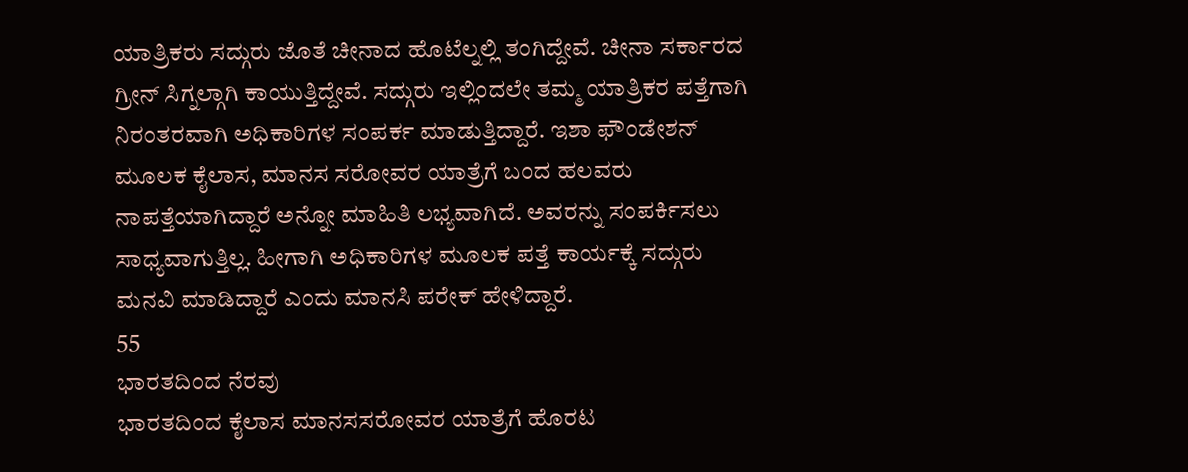ಯಾತ್ರಿಕರು ಸದ್ಗುರು ಜೊತೆ ಚೀನಾದ ಹೊಟೆಲ್ನಲ್ಲಿ ತಂಗಿದ್ದೇವೆ. ಚೀನಾ ಸರ್ಕಾರದ ಗ್ರೀನ್ ಸಿಗ್ನಲ್ಗಾಗಿ ಕಾಯುತ್ತಿದ್ದೇವೆ. ಸದ್ಗುರು ಇಲ್ಲಿಂದಲೇ ತಮ್ಮ ಯಾತ್ರಿಕರ ಪತ್ತೆಗಾಗಿ ನಿರಂತರವಾಗಿ ಅಧಿಕಾರಿಗಳ ಸಂಪರ್ಕ ಮಾಡುತ್ತಿದ್ದಾರೆ. ಇಶಾ ಫೌಂಡೇಶನ್ ಮೂಲಕ ಕೈಲಾಸ, ಮಾನಸ ಸರೋವರ ಯಾತ್ರೆಗೆ ಬಂದ ಹಲವರು ನಾಪತ್ತೆಯಾಗಿದ್ದಾರೆ ಅನ್ನೋ ಮಾಹಿತಿ ಲಭ್ಯವಾಗಿದೆ. ಅವರನ್ನು ಸಂಪರ್ಕಿಸಲು ಸಾಧ್ಯವಾಗುತ್ತಿಲ್ಲ. ಹೀಗಾಗಿ ಅಧಿಕಾರಿಗಳ ಮೂಲಕ ಪತ್ತೆ ಕಾರ್ಯಕ್ಕೆ ಸದ್ಗುರು ಮನವಿ ಮಾಡಿದ್ದಾರೆ ಎಂದು ಮಾನಸಿ ಪರೇಕ್ ಹೇಳಿದ್ದಾರೆ.
55
ಭಾರತದಿಂದ ನೆರವು
ಭಾರತದಿಂದ ಕೈಲಾಸ ಮಾನಸಸರೋವರ ಯಾತ್ರೆಗೆ ಹೊರಟ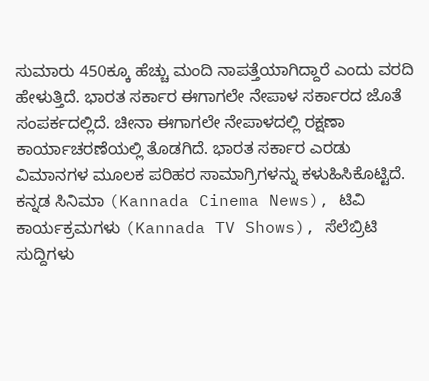ಸುಮಾರು 450ಕ್ಕೂ ಹೆಚ್ಚು ಮಂದಿ ನಾಪತ್ತೆಯಾಗಿದ್ದಾರೆ ಎಂದು ವರದಿ ಹೇಳುತ್ತಿದೆ. ಭಾರತ ಸರ್ಕಾರ ಈಗಾಗಲೇ ನೇಪಾಳ ಸರ್ಕಾರದ ಜೊತೆ ಸಂಪರ್ಕದಲ್ಲಿದೆ. ಚೀನಾ ಈಗಾಗಲೇ ನೇಪಾಳದಲ್ಲಿ ರಕ್ಷಣಾ ಕಾರ್ಯಾಚರಣೆಯಲ್ಲಿ ತೊಡಗಿದೆ. ಭಾರತ ಸರ್ಕಾರ ಎರಡು ವಿಮಾನಗಳ ಮೂಲಕ ಪರಿಹರ ಸಾಮಾಗ್ರಿಗಳನ್ನು ಕಳುಹಿಸಿಕೊಟ್ಟಿದೆ.
ಕನ್ನಡ ಸಿನಿಮಾ (Kannada Cinema News), ಟಿವಿ ಕಾರ್ಯಕ್ರಮಗಳು (Kannada TV Shows), ಸೆಲೆಬ್ರಿಟಿ ಸುದ್ದಿಗಳು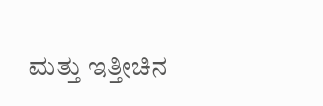ಮತ್ತು ಇತ್ತೀಚಿನ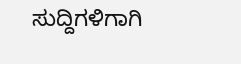ಸುದ್ದಿಗಳಿಗಾಗಿ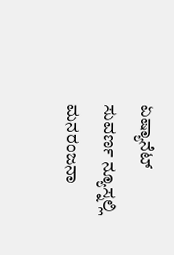ಏಷ್ಯಾನೆಟ್ ಸುವರ್ಣ ನ್ಯೂಸ್ನಲ್ಲಿ ಮನರಂಜನಾ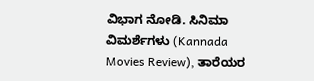ವಿಭಾಗ ನೋಡಿ. ಸಿನಿಮಾ ವಿಮರ್ಶೆಗಳು (Kannada Movies Review), ತಾರೆಯರ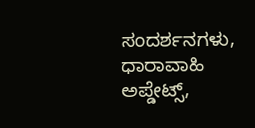ಸಂದರ್ಶನಗಳು, ಧಾರಾವಾಹಿ ಅಪ್ಡೇಟ್ಸ್,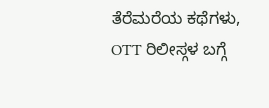ತೆರೆಮರೆಯ ಕಥೆಗಳು, OTT ರಿಲೀಸ್ಗಳ ಬಗ್ಗೆ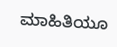ಮಾಹಿತಿಯೂ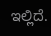ಇಲ್ಲಿದೆ.